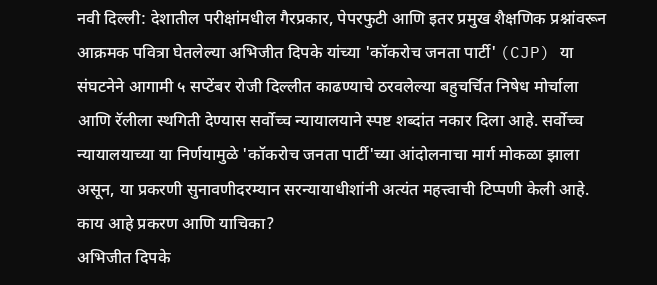नवी दिल्ली: देशातील परीक्षांमधील गैरप्रकार, पेपरफुटी आणि इतर प्रमुख शैक्षणिक प्रश्नांवरून आक्रमक पवित्रा घेतलेल्या अभिजीत दिपके यांच्या 'कॉकरोच जनता पार्टी' (CJP) या संघटनेने आगामी ५ सप्टेंबर रोजी दिल्लीत काढण्याचे ठरवलेल्या बहुचर्चित निषेध मोर्चाला आणि रॅलीला स्थगिती देण्यास सर्वोच्च न्यायालयाने स्पष्ट शब्दांत नकार दिला आहे. सर्वोच्च न्यायालयाच्या या निर्णयामुळे 'कॉकरोच जनता पार्टी'च्या आंदोलनाचा मार्ग मोकळा झाला असून, या प्रकरणी सुनावणीदरम्यान सरन्यायाधीशांनी अत्यंत महत्त्वाची टिप्पणी केली आहे.
काय आहे प्रकरण आणि याचिका?
अभिजीत दिपके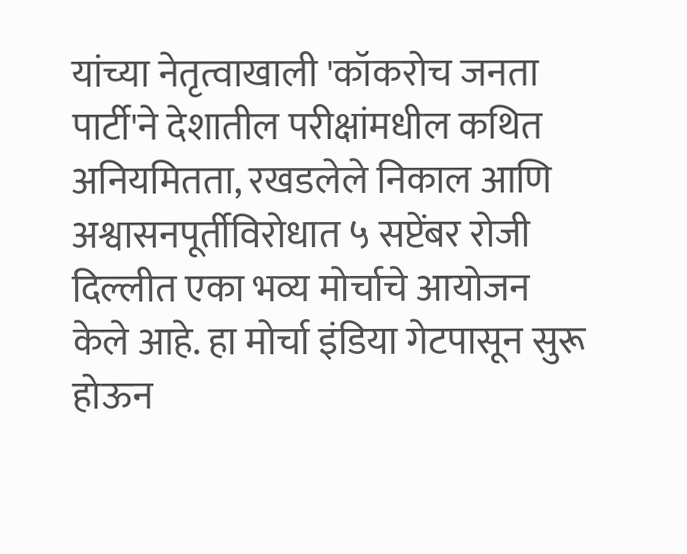यांच्या नेतृत्वाखाली 'कॉकरोच जनता पार्टी'ने देशातील परीक्षांमधील कथित अनियमितता, रखडलेले निकाल आणि अश्वासनपूर्तीविरोधात ५ सप्टेंबर रोजी दिल्लीत एका भव्य मोर्चाचे आयोजन केले आहे. हा मोर्चा इंडिया गेटपासून सुरू होऊन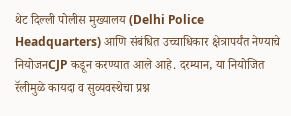थेट दिल्ली पोलीस मुख्यालय (Delhi Police Headquarters) आणि संबंधित उच्चाधिकार क्षेत्रापर्यंत नेण्याचे नियोजनCJP कडून करण्यात आले आहे. दरम्यान, या नियोजित रॅलीमुळे कायदा व सुव्यवस्थेचा प्रश्न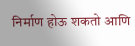निर्माण होऊ शकतो आणि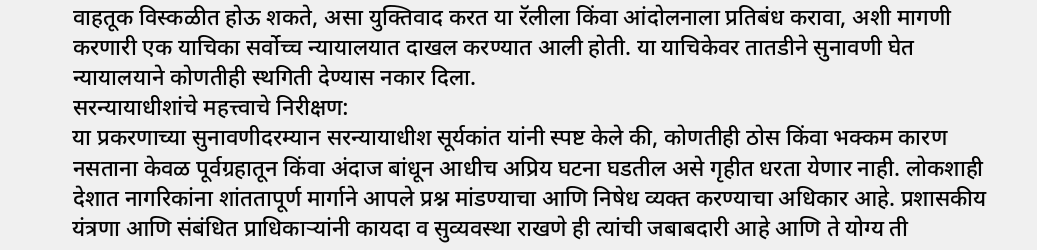वाहतूक विस्कळीत होऊ शकते, असा युक्तिवाद करत या रॅलीला किंवा आंदोलनाला प्रतिबंध करावा, अशी मागणी करणारी एक याचिका सर्वोच्च न्यायालयात दाखल करण्यात आली होती. या याचिकेवर तातडीने सुनावणी घेत न्यायालयाने कोणतीही स्थगिती देण्यास नकार दिला.
सरन्यायाधीशांचे महत्त्वाचे निरीक्षण:
या प्रकरणाच्या सुनावणीदरम्यान सरन्यायाधीश सूर्यकांत यांनी स्पष्ट केले की, कोणतीही ठोस किंवा भक्कम कारण नसताना केवळ पूर्वग्रहातून किंवा अंदाज बांधून आधीच अप्रिय घटना घडतील असे गृहीत धरता येणार नाही. लोकशाही देशात नागरिकांना शांततापूर्ण मार्गाने आपले प्रश्न मांडण्याचा आणि निषेध व्यक्त करण्याचा अधिकार आहे. प्रशासकीय यंत्रणा आणि संबंधित प्राधिकाऱ्यांनी कायदा व सुव्यवस्था राखणे ही त्यांची जबाबदारी आहे आणि ते योग्य ती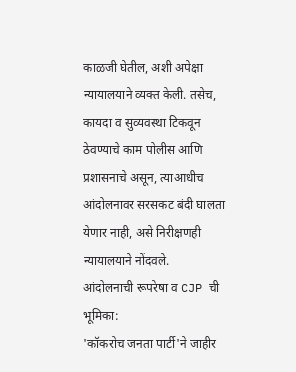काळजी घेतील, अशी अपेक्षा न्यायालयाने व्यक्त केली. तसेच, कायदा व सुव्यवस्था टिकवून ठेवण्याचे काम पोलीस आणि प्रशासनाचे असून, त्याआधीच आंदोलनावर सरसकट बंदी घालता येणार नाही, असे निरीक्षणही न्यायालयाने नोंदवले.
आंदोलनाची रूपरेषा व CJP ची भूमिका:
'कॉकरोच जनता पार्टी'ने जाहीर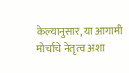केल्यानुसार, या आगामी मोर्चाचे नेतृत्व अशा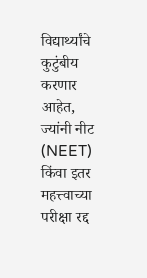विद्यार्थ्यांचे कुटुंबीय करणार आहेत, ज्यांनी नीट (NEET) किंवा इतर महत्त्वाच्या परीक्षा रद्द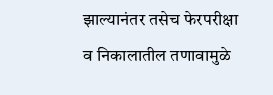झाल्यानंतर तसेच फेरपरीक्षा व निकालातील तणावामुळे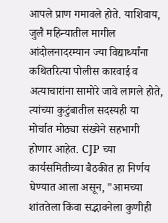आपले प्राण गमावले होते. याशिवाय, जुलै महिन्यातील मागील आंदोलनादरम्यान ज्या विद्यार्थ्यांना कथितरित्या पोलीस कारवाई व अत्याचारांना सामोरे जावे लागले होते, त्यांच्या कुटुंबातील सदस्यही या मोर्चात मोठ्या संख्येने सहभागी होणार आहेत. CJP च्या कार्यसमितीच्या बैठकीत हा निर्णय घेण्यात आला असून, "आमच्या शांततेला किंवा सद्भावनेला कुणीही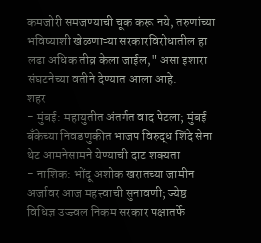कमजोरी समजण्याची चूक करू नये, तरुणांच्या भविष्याशी खेळणाऱ्या सरकारविरोधातील हा लढा अधिक तीव्र केला जाईल," असा इशारा संघटनेच्या वतीने देण्यात आला आहे.
शहर
- मुंबई: महायुतीत अंतर्गत वाद पेटला; मुंबई बँकेच्या निवडणुकीत भाजप विरुद्ध शिंदे सेना थेट आमनेसामने येण्याची दाट शक्यता
- नाशिक: भोंदू अशोक खरातच्या जामीन अर्जावर आज महत्त्वाची सुनावणी; ज्येष्ठ विधिज्ञ उज्ज्वल निकम सरकार पक्षातर्फे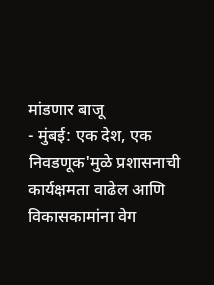मांडणार बाजू
- मुंबई: एक देश, एक निवडणूक'मुळे प्रशासनाची कार्यक्षमता वाढेल आणि विकासकामांना वेग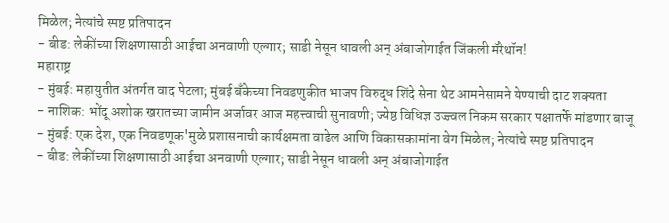मिळेल; नेत्यांचे स्पष्ट प्रतिपादन
- बीड: लेकींच्या शिक्षणासाठी आईचा अनवाणी एल्गार; साडी नेसून धावली अन् अंबाजोगाईत जिंकली मॅरेथॉन!
महाराष्ट्र
- मुंबई: महायुतीत अंतर्गत वाद पेटला; मुंबई बँकेच्या निवडणुकीत भाजप विरुद्ध शिंदे सेना थेट आमनेसामने येण्याची दाट शक्यता
- नाशिक: भोंदू अशोक खरातच्या जामीन अर्जावर आज महत्त्वाची सुनावणी; ज्येष्ठ विधिज्ञ उज्ज्वल निकम सरकार पक्षातर्फे मांडणार बाजू
- मुंबई: एक देश, एक निवडणूक'मुळे प्रशासनाची कार्यक्षमता वाढेल आणि विकासकामांना वेग मिळेल; नेत्यांचे स्पष्ट प्रतिपादन
- बीड: लेकींच्या शिक्षणासाठी आईचा अनवाणी एल्गार; साडी नेसून धावली अन् अंबाजोगाईत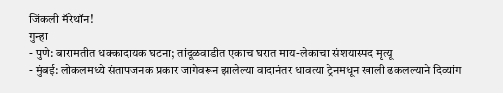जिंकली मॅरेथॉन!
गुन्हा
- पुणे: बारामतीत धक्कादायक घटना; तांदूळवाडीत एकाच घरात माय-लेकाचा संशयास्पद मृत्यू
- मुंबई: लोकलमध्ये संतापजनक प्रकार जागेवरून झालेल्या वादानंतर धावत्या ट्रेनमधून खाली ढकलल्याने दिव्यांग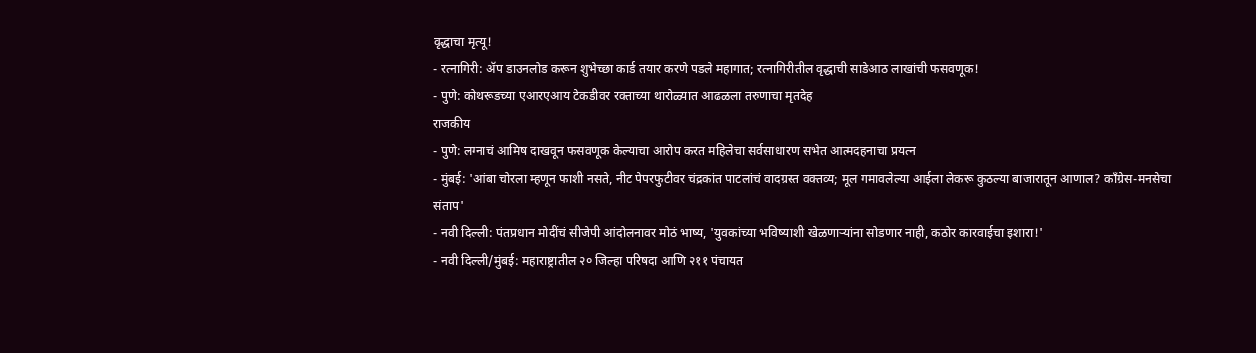वृद्धाचा मृत्यू!
- रत्नागिरी: ॲप डाउनलोड करून शुभेच्छा कार्ड तयार करणे पडले महागात; रत्नागिरीतील वृद्धाची साडेआठ लाखांची फसवणूक!
- पुणे: कोथरूडच्या एआरएआय टेकडीवर रक्ताच्या थारोळ्यात आढळला तरुणाचा मृतदेह
राजकीय
- पुणे: लग्नाचं आमिष दाखवून फसवणूक केल्याचा आरोप करत महिलेचा सर्वसाधारण सभेत आत्मदहनाचा प्रयत्न
- मुंबई: 'आंबा चोरला म्हणून फाशी नसते, नीट पेपरफुटीवर चंद्रकांत पाटलांचं वादग्रस्त वक्तव्य; मूल गमावलेल्या आईला लेकरू कुठल्या बाजारातून आणाल? काँग्रेस-मनसेचा संताप'
- नवी दिल्ली: पंतप्रधान मोदींचं सीजेपी आंदोलनावर मोठं भाष्य, 'युवकांच्या भविष्याशी खेळणाऱ्यांना सोडणार नाही, कठोर कारवाईचा इशारा!'
- नवी दिल्ली/मुंबई: महाराष्ट्रातील २० जिल्हा परिषदा आणि २११ पंचायत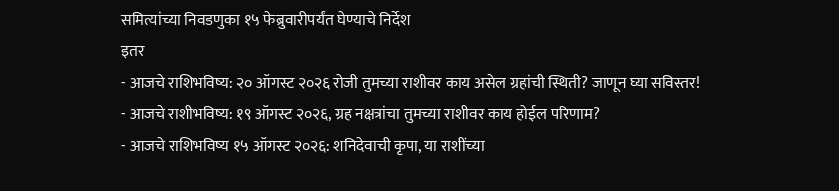समित्यांच्या निवडणुका १५ फेब्रुवारीपर्यंत घेण्याचे निर्देश
इतर
- आजचे राशिभविष्य: २० ऑगस्ट २०२६ रोजी तुमच्या राशीवर काय असेल ग्रहांची स्थिती? जाणून घ्या सविस्तर!
- आजचे राशीभविष्य: १९ ऑगस्ट २०२६, ग्रह नक्षत्रांचा तुमच्या राशीवर काय होईल परिणाम?
- आजचे राशिभविष्य १५ ऑगस्ट २०२६: शनिदेवाची कृपा, या राशींच्या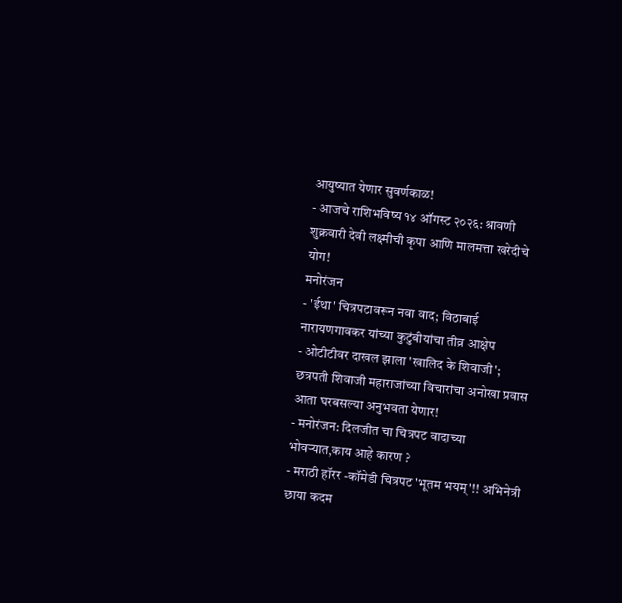आयुष्यात येणार सुवर्णकाळ!
- आजचे राशिभविष्य १४ ऑगस्ट २०२६: श्रावणी शुक्रवारी देवी लक्ष्मीची कृपा आणि मालमत्ता खरेदीचे योग!
मनोरंजन
- 'ईथा' चित्रपटावरून नवा वाद; विठाबाई नारायणगावकर यांच्या कुटुंबीयांचा तीव्र आक्षेप
- ओटीटीवर दाखल झाला 'खालिद के शिवाजी'; छत्रपती शिवाजी महाराजांच्या विचारांचा अनोखा प्रवास आता घरबसल्या अनुभवता येणार!
- मनोरंजन: दिलजीत चा चित्रपट वादाच्या भोवऱ्यात,काय आहे कारण ?
- मराठी हॉरर -कॉमेडी चित्रपट 'भूतम भयम्'!! अभिनेत्री छाया कदम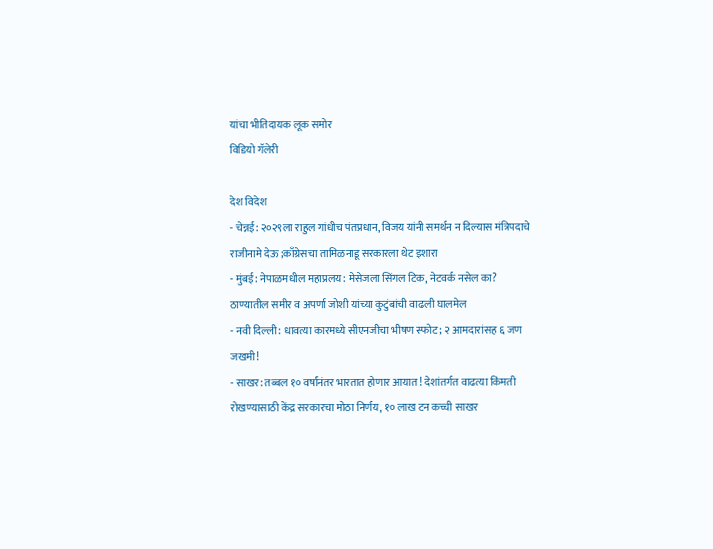यांचा भीतिदायक लूक समोर
विडियो गॅलेरी

देश विदेश
- चेन्नई: २०२९ला राहुल गांधीच पंतप्रधान, विजय यांनी समर्थन न दिल्यास मंत्रिपदाचे राजीनामे देऊ ;काँग्रेसचा तामिळनाडू सरकारला थेट इशारा
- मुंबई: नेपाळमधील महाप्रलय: मेसेजला सिंगल टिक, नेटवर्क नसेल का? ठाण्यातील समीर व अपर्णा जोशी यांच्या कुटुंबांची वाढली घालमेल
- नवी दिल्ली: धावत्या कारमध्ये सीएनजीचा भीषण स्फोट; २ आमदारांसह ६ जण जखमी!
- साखर: तब्बल १० वर्षांनंतर भारतात होणार आयात! देशांतर्गत वाढत्या किंमती रोखण्यासाठी केंद्र सरकारचा मोठा निर्णय, १० लाख टन कच्ची साखर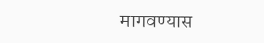मागवण्यास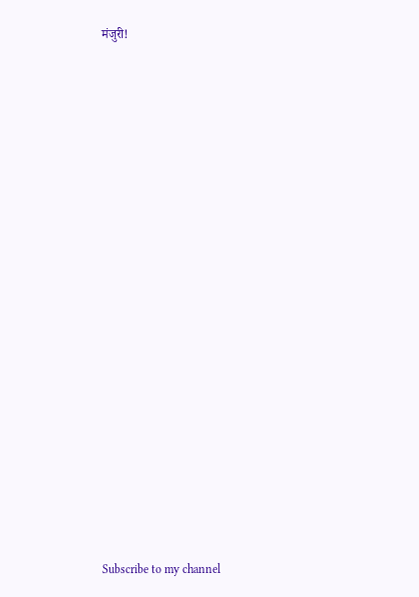मंजुरी!

























Subscribe to my channel